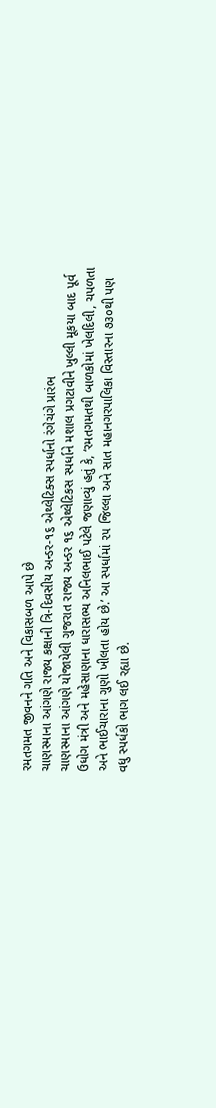રમતગમત જીવનને ગતિ અને વિકાસબળ આપે છે
ચાણસ્માના આંગણે રાજ્ય કક્ષાની ત્રિ-દિવસીય અન્ડર-૧૬ એથ્લેટિક્સ સ્પર્ધાનો રંગેચંગે પ્રારંભ
ચાણસ્માના આંગણે યોજાયેલી ગુજરાત રાજ્ય અન્ડર ૧૬ એથ્લેટિકસ સ્પર્ધાને મશાલ પ્રગટાવીને ખુલ્લી મૂકયા બાદ પૂર્વ ઉધોગ મંત્રી અને મહેસાણાના ધારાસભ્ય અનિલભાઈ પટેલે જણાવ્યું હતું કે, ‘રમતગમતથી બાળકોમાં ખેલદિલી, ચપળતા અને ભાઈચારાના ગુણો ખીલતા હોય છે.’ આ સ્પર્ધામાં ૨૫ જિલ્લા અને સાત મહાનગરપાલિકા વિસ્તારના ૭૩૦થી પણ વધુ સ્પર્ધકો ભાગ લઈ રહ્યા છે.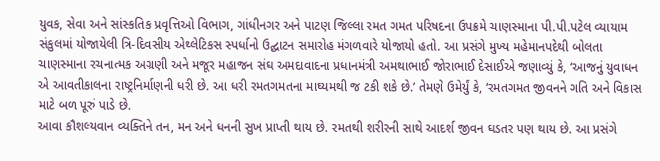યુવક, સેવા અને સાંસ્કતિક પ્રવૃત્તિઓ વિભાગ, ગાંધીનગર અને પાટણ જિલ્લા રમત ગમત પરિષદના ઉપક્રમે ચાણસ્માના પી.પી.પટેલ વ્યાયામ સંકુલમાં યોજાયેલી ત્રિ-દિવસીય એથ્લેટિકસ સ્પર્ધાનો ઉદ્ઘાટન સમારોહ મંગળવારે યોજાયો હતો. આ પ્રસંગે મુખ્ય મહેમાનપદેથી બોલતા ચાણસ્માના રચનાત્મક અગ્રણી અને મજૂર મહાજન સંઘ અમદાવાદના પ્રધાનમંત્રી અમથાભાઈ જોરાભાઈ દેસાઈએ જણાવ્યું કે, ‘આજનું યુવાધન એ આવતીકાલના રાષ્ટ્રનિર્માણની ધરી છે. આ ધરી રમતગમતના માઘ્યમથી જ ટકી શકે છે.’ તેમણે ઉમેર્યું કે, ‘રમતગમત જીવનને ગતિ અને વિકાસ માટે બળ પૂરું પાડે છે.
આવા કૌશલ્યવાન વ્યક્તિને તન, મન અને ધનની સુખ પ્રાપ્તી થાય છે. રમતથી શરીરની સાથે આદર્શ જીવન ઘડતર પણ થાય છે. આ પ્રસંગે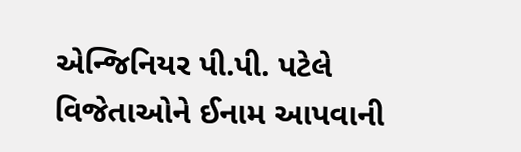એન્જિનિયર પી.પી. પટેલે વિજેતાઓને ઈનામ આપવાની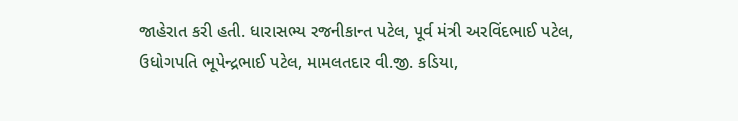જાહેરાત કરી હતી. ધારાસભ્ય રજનીકાન્ત પટેલ, પૂર્વ મંત્રી અરવિંદભાઈ પટેલ, ઉધોગપતિ ભૂપેન્દ્રભાઈ પટેલ, મામલતદાર વી.જી. કડિયા,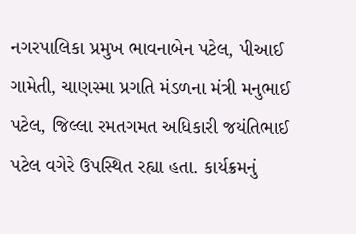નગરપાલિકા પ્રમુખ ભાવનાબેન પટેલ, પીઆઈ ગામેતી, ચાણસ્મા પ્રગતિ મંડળના મંત્રી મનુભાઈ પટેલ, જિલ્લા રમતગમત અધિકારી જયંતિભાઈ પટેલ વગેરે ઉપસ્થિત રહ્યા હતા. કાર્યક્રમનું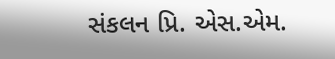સંકલન પ્રિ. એસ.એમ.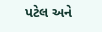પટેલ અને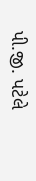પી.જી. પટેલે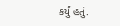કર્યું હતું.